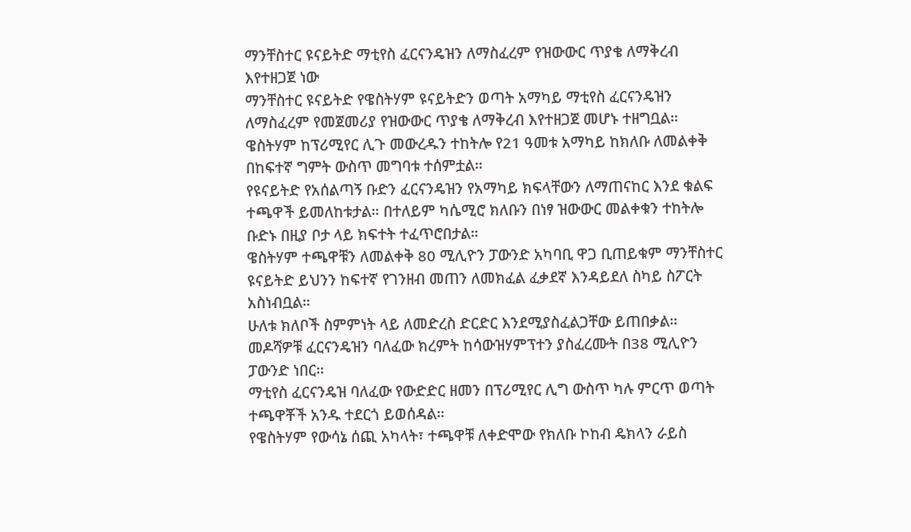ማንቸስተር ዩናይትድ ማቲየስ ፈርናንዴዝን ለማስፈረም የዝውውር ጥያቄ ለማቅረብ እየተዘጋጀ ነው
ማንቸስተር ዩናይትድ የዌስትሃም ዩናይትድን ወጣት አማካይ ማቲየስ ፈርናንዴዝን ለማስፈረም የመጀመሪያ የዝውውር ጥያቄ ለማቅረብ እየተዘጋጀ መሆኑ ተዘግቧል።
ዌስትሃም ከፕሪሚየር ሊጉ መውረዱን ተከትሎ የ21 ዓመቱ አማካይ ከክለቡ ለመልቀቅ በከፍተኛ ግምት ውስጥ መግባቱ ተሰምቷል።
የዩናይትድ የአሰልጣኝ ቡድን ፈርናንዴዝን የአማካይ ክፍላቸውን ለማጠናከር እንደ ቁልፍ ተጫዋች ይመለከቱታል። በተለይም ካሴሚሮ ክለቡን በነፃ ዝውውር መልቀቁን ተከትሎ ቡድኑ በዚያ ቦታ ላይ ክፍተት ተፈጥሮበታል።
ዌስትሃም ተጫዋቹን ለመልቀቅ 80 ሚሊዮን ፓውንድ አካባቢ ዋጋ ቢጠይቁም ማንቸስተር ዩናይትድ ይህንን ከፍተኛ የገንዘብ መጠን ለመክፈል ፈቃደኛ እንዳይደለ ስካይ ስፖርት አስነብቧል።
ሁለቱ ክለቦች ስምምነት ላይ ለመድረስ ድርድር እንደሚያስፈልጋቸው ይጠበቃል።
መዶሻዎቹ ፈርናንዴዝን ባለፈው ክረምት ከሳውዝሃምፕተን ያስፈረሙት በ38 ሚሊዮን ፓውንድ ነበር።
ማቲየስ ፈርናንዴዝ ባለፈው የውድድር ዘመን በፕሪሚየር ሊግ ውስጥ ካሉ ምርጥ ወጣት ተጫዋቾች አንዱ ተደርጎ ይወሰዳል።
የዌስትሃም የውሳኔ ሰጪ አካላት፣ ተጫዋቹ ለቀድሞው የክለቡ ኮከብ ዴክላን ራይስ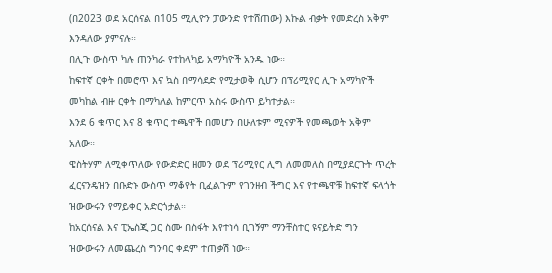(በ2023 ወደ አርሰናል በ105 ሚሊዮን ፓውንድ የተሸጠው) እኩል ብቃት የመድረስ አቅም እንዳለው ያምናሉ።
በሊጉ ውስጥ ካሉ ጠንካራ የተከላካይ አማካዮች አንዱ ነው።
ከፍተኛ ርቀት በመሮጥ እና ኳስ በማሳደድ የሚታወቅ ሲሆን በፕሪሚየር ሊጉ አማካዮች መካከል ብዙ ርቀት በማካለል ከምርጥ አስሩ ውስጥ ይካተታል።
እንደ 6 ቁጥር እና 8 ቁጥር ተጫዋች በመሆን በሁለቱም ሚናዎች የመጫወት አቅም አለው።
ዌስትሃም ለሚቀጥለው የውድድር ዘመን ወደ ፕሪሚየር ሊግ ለመመለስ በሚያደርጉት ጥረት ፈርናንዴዝን በቡድኑ ውስጥ ማቆየት ቢፈልጉም የገንዘብ ችግር እና የተጫዋቹ ከፍተኛ ፍላጎት ዝውውሩን የማይቀር አድርጎታል።
ከአርሰናል እና ፒኤስጂ ጋር ስሙ በስፋት እየተነሳ ቢገኝም ማንቸስተር ዩናይትድ ግን ዝውውሩን ለመጨረስ ግንባር ቀደም ተጠቃሽ ነው።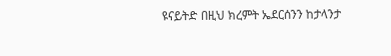ዩናይትድ በዚህ ክረምት ኤደርሰንን ከታላንታ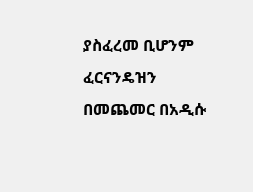ያስፈረመ ቢሆንም ፈርናንዴዝን በመጨመር በአዲሱ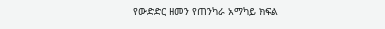የውድድር ዘመን የጠንካራ አማካይ ክፍል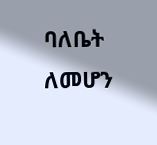ባለቤት ለመሆን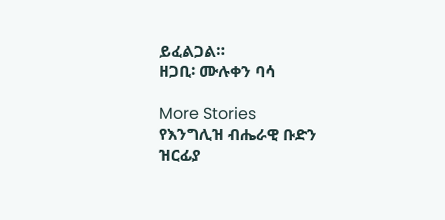ይፈልጋል።
ዘጋቢ፡ ሙሉቀን ባሳ

More Stories
የእንግሊዝ ብሔራዊ ቡድን ዝርፊያ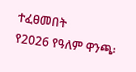ተፈፀመበት
የ2026 የዓለም ዋንጫ፡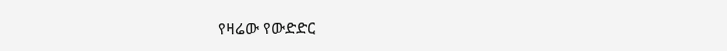የዛሬው የውድድር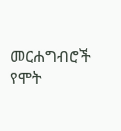መርሐግብሮች
የሞት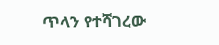ጥላን የተሻገረው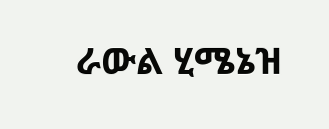ራውል ሂሜኔዝ